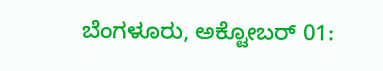ಬೆಂಗಳೂರು, ಅಕ್ಟೋಬರ್ 01: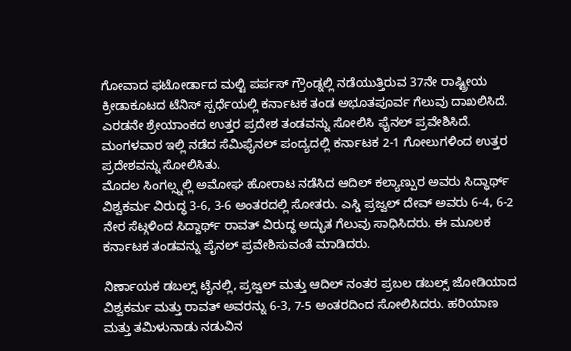ಗೋವಾದ ಫಟೋರ್ಡಾದ ಮಲ್ಟಿ ಪರ್ಪಸ್ ಗ್ರೌಂಡ್ನಲ್ಲಿ ನಡೆಯುತ್ತಿರುವ 37ನೇ ರಾಷ್ಟ್ರೀಯ ಕ್ರೀಡಾಕೂಟದ ಟೆನಿಸ್ ಸ್ಪರ್ಧೆಯಲ್ಲಿ ಕರ್ನಾಟಕ ತಂಡ ಅಭೂತಪೂರ್ವ ಗೆಲುವು ದಾಖಲಿಸಿದೆ. ಎರಡನೇ ಶ್ರೇಯಾಂಕದ ಉತ್ತರ ಪ್ರದೇಶ ತಂಡವನ್ನು ಸೋಲಿಸಿ ಫೈನಲ್ ಪ್ರವೇಶಿಸಿದೆ. ಮಂಗಳವಾರ ಇಲ್ಲಿ ನಡೆದ ಸೆಮಿಫೈನಲ್ ಪಂದ್ಯದಲ್ಲಿ ಕರ್ನಾಟಕ 2-1 ಗೋಲುಗಳಿಂದ ಉತ್ತರ ಪ್ರದೇಶವನ್ನು ಸೋಲಿಸಿತು.
ಮೊದಲ ಸಿಂಗಲ್ಸ್ನಲ್ಲಿ ಅಮೋಘ ಹೋರಾಟ ನಡೆಸಿದ ಆದಿಲ್ ಕಲ್ಯಾಣ್ಪುರ ಅವರು ಸಿದ್ಧಾರ್ಥ್ ವಿಶ್ವಕರ್ಮ ವಿರುದ್ಧ 3-6, 3-6 ಅಂತರದಲ್ಲಿ ಸೋತರು. ಎಸ್ಡಿ ಪ್ರಜ್ವಲ್ ದೇವ್ ಅವರು 6-4, 6-2 ನೇರ ಸೆಟ್ಗಳಿಂದ ಸಿದ್ದಾರ್ಥ್ ರಾವತ್ ವಿರುದ್ಧ ಅದ್ಭುತ ಗೆಲುವು ಸಾಧಿಸಿದರು. ಈ ಮೂಲಕ ಕರ್ನಾಟಕ ತಂಡವನ್ನು ಪೈನಲ್ ಪ್ರವೇಶಿಸುವಂತೆ ಮಾಡಿದರು.

ನಿರ್ಣಾಯಕ ಡಬಲ್ಸ್ ಟೈನಲ್ಲಿ, ಪ್ರಜ್ವಲ್ ಮತ್ತು ಆದಿಲ್ ನಂತರ ಪ್ರಬಲ ಡಬಲ್ಸ್ ಜೋಡಿಯಾದ ವಿಶ್ವಕರ್ಮ ಮತ್ತು ರಾವತ್ ಅವರನ್ನು 6-3, 7-5 ಅಂತರದಿಂದ ಸೋಲಿಸಿದರು. ಹರಿಯಾಣ ಮತ್ತು ತಮಿಳುನಾಡು ನಡುವಿನ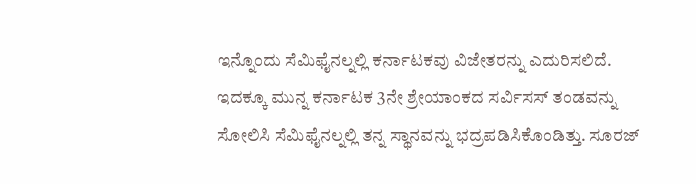ಇನ್ನೊಂದು ಸೆಮಿಫೈನಲ್ನಲ್ಲಿ ಕರ್ನಾಟಕವು ವಿಜೇತರನ್ನು ಎದುರಿಸಲಿದೆ.
ಇದಕ್ಕೂ ಮುನ್ನ ಕರ್ನಾಟಕ 3ನೇ ಶ್ರೇಯಾಂಕದ ಸರ್ವಿಸಸ್ ತಂಡವನ್ನು ಸೋಲಿಸಿ ಸೆಮಿಫೈನಲ್ನಲ್ಲಿ ತನ್ನ ಸ್ಥಾನವನ್ನು ಭದ್ರಪಡಿಸಿಕೊಂಡಿತ್ತು. ಸೂರಜ್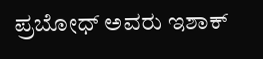ಪ್ರಬೋಧ್ ಅವರು ಇಶಾಕ್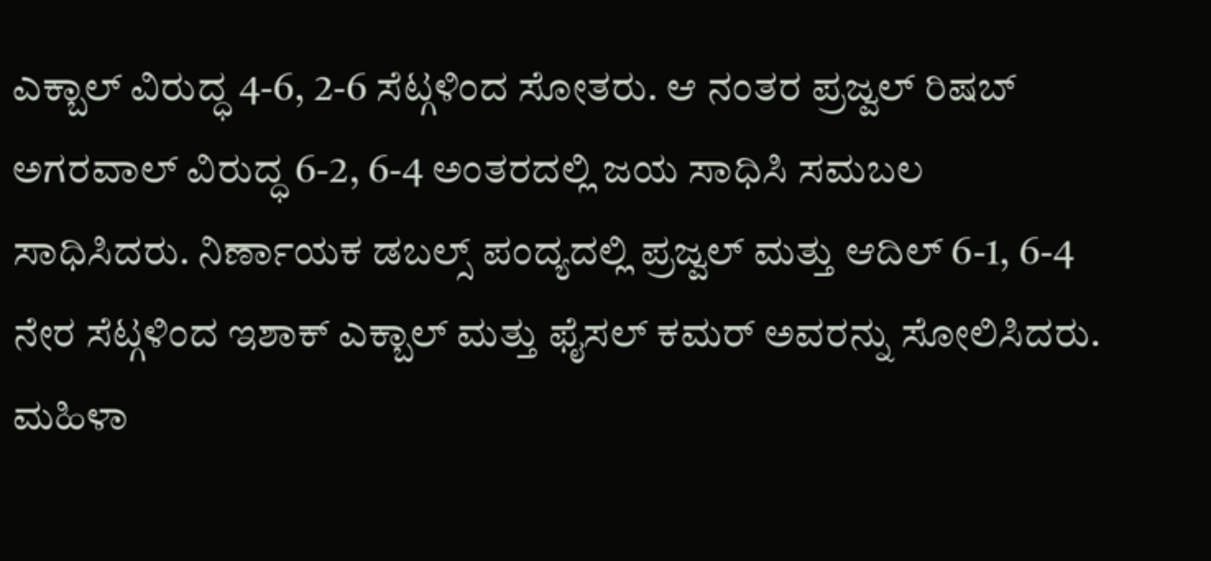ಎಕ್ಬಾಲ್ ವಿರುದ್ಧ 4-6, 2-6 ಸೆಟ್ಗಳಿಂದ ಸೋತರು. ಆ ನಂತರ ಪ್ರಜ್ವಲ್ ರಿಷಬ್ ಅಗರವಾಲ್ ವಿರುದ್ಧ 6-2, 6-4 ಅಂತರದಲ್ಲಿ ಜಯ ಸಾಧಿಸಿ ಸಮಬಲ ಸಾಧಿಸಿದರು. ನಿರ್ಣಾಯಕ ಡಬಲ್ಸ್ ಪಂದ್ಯದಲ್ಲಿ ಪ್ರಜ್ವಲ್ ಮತ್ತು ಆದಿಲ್ 6-1, 6-4 ನೇರ ಸೆಟ್ಗಳಿಂದ ಇಶಾಕ್ ಎಕ್ಬಾಲ್ ಮತ್ತು ಫೈಸಲ್ ಕಮರ್ ಅವರನ್ನು ಸೋಲಿಸಿದರು.
ಮಹಿಳಾ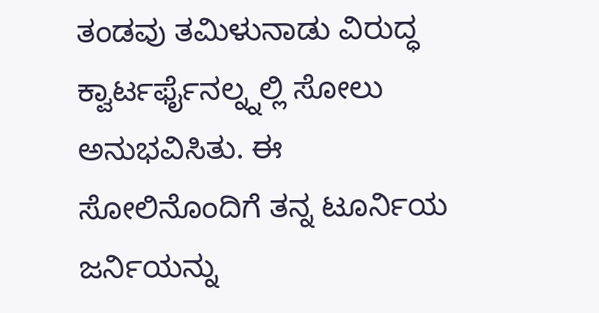ತಂಡವು ತಮಿಳುನಾಡು ವಿರುದ್ಧ ಕ್ವಾರ್ಟರ್ಫೈನಲ್ನ್ನಲ್ಲಿ ಸೋಲು ಅನುಭವಿಸಿತು. ಈ ಸೋಲಿನೊಂದಿಗೆ ತನ್ನ ಟೂರ್ನಿಯ ಜರ್ನಿಯನ್ನು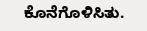ಕೊನೆಗೊಳಿಸಿತು.